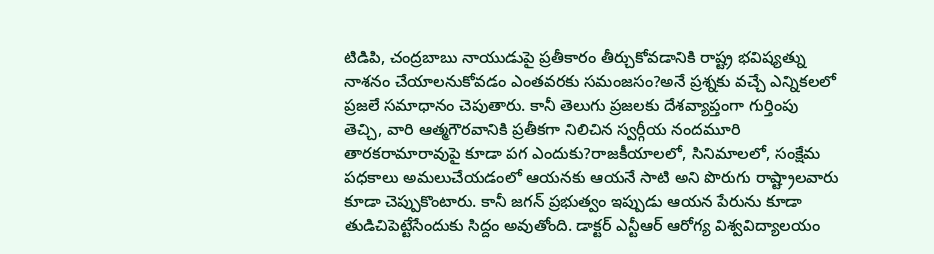టిడిపి, చంద్రబాబు నాయుడుపై ప్రతీకారం తీర్చుకోవడానికి రాష్ట్ర భవిష్యత్ను నాశనం చేయాలనుకోవడం ఎంతవరకు సమంజసం?అనే ప్రశ్నకు వచ్చే ఎన్నికలలో ప్రజలే సమాధానం చెపుతారు. కానీ తెలుగు ప్రజలకు దేశవ్యాప్తంగా గుర్తింపు తెచ్చి, వారి ఆత్మగౌరవానికి ప్రతీకగా నిలిచిన స్వర్గీయ నందమూరి తారకరామారావుపై కూడా పగ ఎందుకు?రాజకీయాలలో, సినిమాలలో, సంక్షేమ పధకాలు అమలుచేయడంలో ఆయనకు ఆయనే సాటి అని పొరుగు రాష్ట్రాలవారు కూడా చెప్పుకొంటారు. కానీ జగన్ ప్రభుత్వం ఇప్పుడు ఆయన పేరును కూడా తుడిచిపెట్టేసేందుకు సిద్దం అవుతోంది. డాక్టర్ ఎన్టీఆర్ ఆరోగ్య విశ్వవిద్యాలయం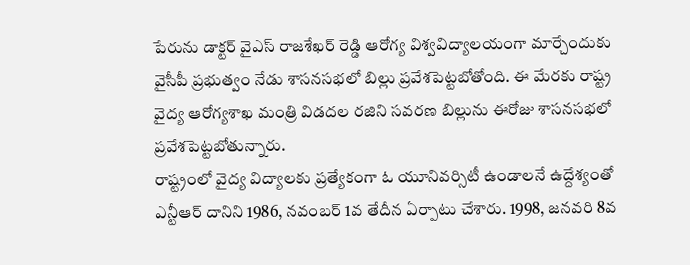పేరును డాక్టర్ వైఎస్ రాజశేఖర్ రెడ్డి ఆరోగ్య విశ్వవిద్యాలయంగా మార్చేందుకు వైసీపీ ప్రభుత్వం నేడు శాసనసభలో బిల్లు ప్రవేశపెట్టబోతోంది. ఈ మేరకు రాష్ట్ర వైద్య ఆరోగ్యశాఖ మంత్రి విడదల రజిని సవరణ బిల్లును ఈరోజు శాసనసభలో ప్రవేశపెట్టబోతున్నారు.
రాష్ట్రంలో వైద్య విద్యాలకు ప్రత్యేకంగా ఓ యూనివర్సిటీ ఉండాలనే ఉద్దేశ్యంతో ఎన్టీఆర్ దానిని 1986, నవంబర్ 1వ తేదీన ఏర్పాటు చేశారు. 1998, జనవరి 8వ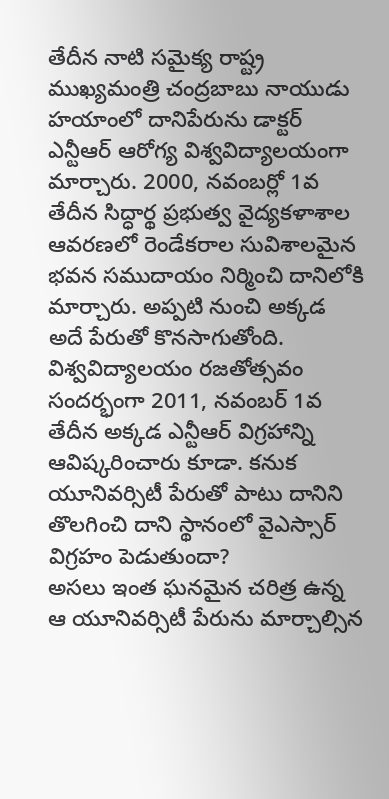తేదీన నాటి సమైక్య రాష్ట్ర ముఖ్యమంత్రి చంద్రబాబు నాయుడు హయాంలో దానిపేరును డాక్టర్ ఎన్టీఆర్ ఆరోగ్య విశ్వవిద్యాలయంగా మార్చారు. 2000, నవంబర్లో 1వ తేదీన సిద్ధార్థ ప్రభుత్వ వైద్యకళాశాల ఆవరణలో రెండేకరాల సువిశాలమైన భవన సముదాయం నిర్మించి దానిలోకి మార్చారు. అప్పటి నుంచి అక్కడ అదే పేరుతో కొనసాగుతోంది. విశ్వవిద్యాలయం రజతోత్సవం సందర్భంగా 2011, నవంబర్ 1వ తేదీన అక్కడ ఎన్టీఆర్ విగ్రహాన్ని ఆవిష్కరించారు కూడా. కనుక యూనివర్సిటీ పేరుతో పాటు దానిని తొలగించి దాని స్థానంలో వైఎస్సార్ విగ్రహం పెడుతుందా?
అసలు ఇంత ఘనమైన చరిత్ర ఉన్న ఆ యూనివర్సిటీ పేరును మార్చాల్సిన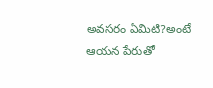అవసరం ఏమిటి?అంటే ఆయన పేరుతో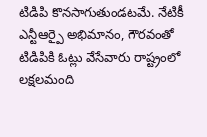టిడిపి కొనసాగుతుండటమే. నేటికీ ఎన్టీఆర్పై అభిమానం, గౌరవంతో టిడిపికి ఓట్లు వేసేవారు రాష్ట్రంలో లక్షలమంది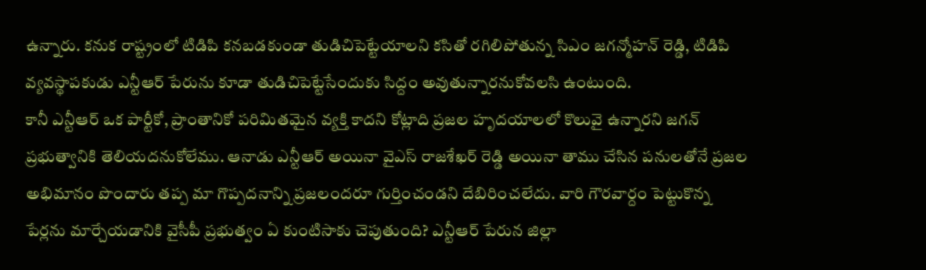ఉన్నారు. కనుక రాష్ట్రంలో టిడిపి కనబడకుండా తుడిచిపెట్టేయాలని కసితో రగిలిపోతున్న సిఎం జగన్మోహన్ రెడ్డి, టిడిపి వ్యవస్థాపకుడు ఎన్టీఆర్ పేరును కూడా తుడిచిపెట్టేసేందుకు సిద్దం అవుతున్నారనుకోవలసి ఉంటుంది.
కానీ ఎన్టీఆర్ ఒక పార్టీకో, ప్రాంతానికో పరిమితమైన వ్యక్తి కాదని కోట్లాది ప్రజల హృదయాలలో కొలువై ఉన్నారని జగన్ ప్రభుత్వానికి తెలియదనుకోలేము. ఆనాడు ఎన్టీఆర్ అయినా వైఎస్ రాజశేఖర్ రెడ్డి అయినా తాము చేసిన పనులతోనే ప్రజల అభిమానం పొందారు తప్ప మా గొప్పదనాన్ని ప్రజలందరూ గుర్తించండని దేబిరించలేదు. వారి గౌరవార్దం పెట్టుకొన్న పేర్లను మార్చేయడానికి వైసీపీ ప్రభుత్వం ఏ కుంటిసాకు చెపుతుంది? ఎన్టీఆర్ పేరున జిల్లా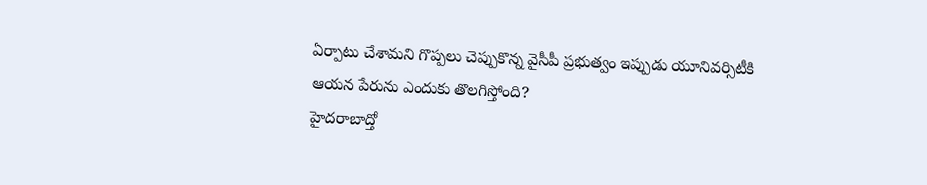ఏర్పాటు చేశామని గొప్పలు చెప్పుకొన్న వైసీపీ ప్రభుత్వం ఇప్పుడు యూనివర్సిటీకి ఆయన పేరును ఎందుకు తొలగిస్తోంది?
హైదరాబాద్తో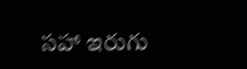సహా ఇరుగు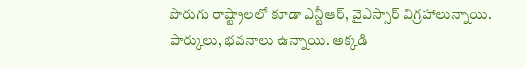పొరుగు రాష్ట్రాలలో కూడా ఎన్టీఆర్, వైఎస్సార్ విగ్రహాలున్నాయి. పార్కులు, భవనాలు ఉన్నాయి. అక్కడి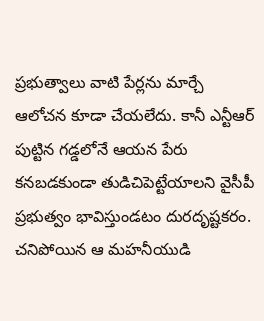ప్రభుత్వాలు వాటి పేర్లను మార్చే ఆలోచన కూడా చేయలేదు. కానీ ఎన్టీఆర్ పుట్టిన గడ్డలోనే ఆయన పేరు కనబడకుండా తుడిచిపెట్టేయాలని వైసీపీ ప్రభుత్వం భావిస్తుండటం దురదృష్టకరం. చనిపోయిన ఆ మహనీయుడి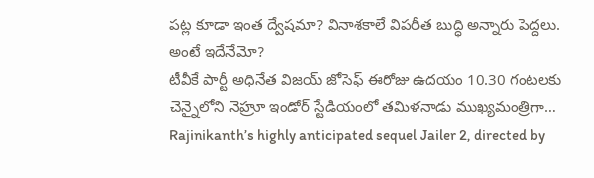పట్ల కూడా ఇంత ద్వేషమా? వినాశకాలే విపరీత బుద్ధి అన్నారు పెద్దలు. అంటే ఇదేనేమో?
టీవీకే పార్టీ అధినేత విజయ్ జోసెఫ్ ఈరోజు ఉదయం 10.30 గంటలకు చెన్నైలోని నెహ్రూ ఇండోర్ స్టేడియంలో తమిళనాడు ముఖ్యమంత్రిగా…
Rajinikanth’s highly anticipated sequel Jailer 2, directed by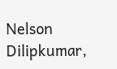Nelson Dilipkumar,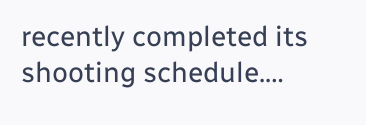recently completed its shooting schedule.…